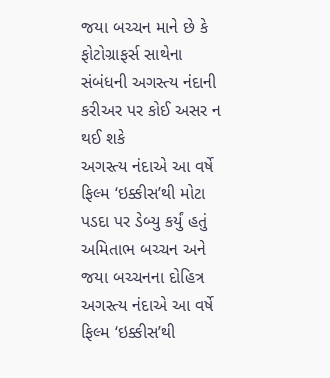જયા બચ્ચન માને છે કે ફોટોગ્રાફર્સ સાથેના સંબંધની અગસ્ત્ય નંદાની કરીઅર પર કોઈ અસર ન થઈ શકે
અગસ્ત્ય નંદાએ આ વર્ષે ફિલ્મ ‘ઇક્કીસ’થી મોટા પડદા પર ડેબ્યુ કર્યું હતું
અમિતાભ બચ્ચન અને જયા બચ્ચનના દોહિત્ર અગસ્ત્ય નંદાએ આ વર્ષે ફિલ્મ ‘ઇક્કીસ’થી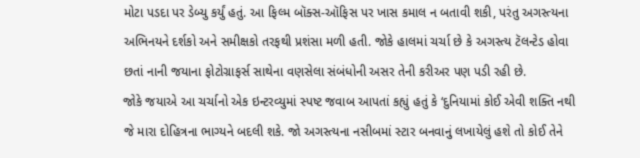મોટા પડદા પર ડેબ્યુ કર્યું હતું. આ ફિલ્મ બૉક્સ-ઑફિસ પર ખાસ કમાલ ન બતાવી શકી, પરંતુ અગસ્ત્યના અભિનયને દર્શકો અને સમીક્ષકો તરફથી પ્રશંસા મળી હતી. જોકે હાલમાં ચર્ચા છે કે અગસ્ત્ય ટૅલન્ટેડ હોવા છતાં નાની જયાના ફોટોગ્રાફર્સ સાથેના વણસેલા સંબંધોની અસર તેની કરીઅર પણ પડી રહી છે.
જોકે જયાએ આ ચર્ચાનો એક ઇન્ટરવ્યુમાં સ્પષ્ટ જવાબ આપતાં કહ્યું હતું કે ‘દુનિયામાં કોઈ એવી શક્તિ નથી જે મારા દોહિત્રના ભાગ્યને બદલી શકે. જો અગસ્ત્યના નસીબમાં સ્ટાર બનવાનું લખાયેલું હશે તો કોઈ તેને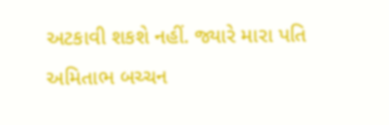અટકાવી શકશે નહીં. જ્યારે મારા પતિ અમિતાભ બચ્ચન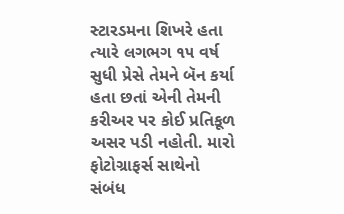સ્ટારડમના શિખરે હતા ત્યારે લગભગ ૧૫ વર્ષ સુધી પ્રેસે તેમને બૅન કર્યા હતા છતાં એની તેમની કરીઅર પર કોઈ પ્રતિકૂળ અસર પડી નહોતી. મારો ફોટોગ્રાફર્સ સાથેનો સંબંધ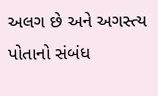અલગ છે અને અગસ્ત્ય પોતાનો સંબંધ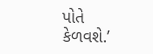પોતે કેળવશે.’